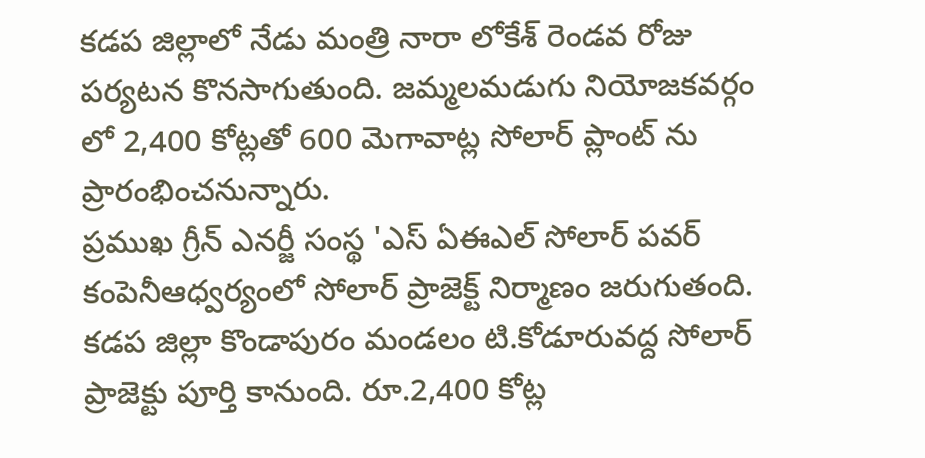కడప జిల్లాలో నేడు మంత్రి నారా లోకేశ్ రెండవ రోజు పర్యటన కొనసాగుతుంది. జమ్మలమడుగు నియోజకవర్గం లో 2,400 కోట్లతో 600 మెగావాట్ల సోలార్ ప్లాంట్ ను ప్రారంభించనున్నారు.
ప్రముఖ గ్రీన్ ఎనర్జీ సంస్థ 'ఎస్ ఏఈఎల్ సోలార్ పవర్ కంపెనీఆధ్వర్యంలో సోలార్ ప్రాజెక్ట్ నిర్మాణం జరుగుతంది. కడప జిల్లా కొండాపురం మండలం టి.కోడూరువద్ద సోలార్ ప్రాజెక్టు పూర్తి కానుంది. రూ.2,400 కోట్ల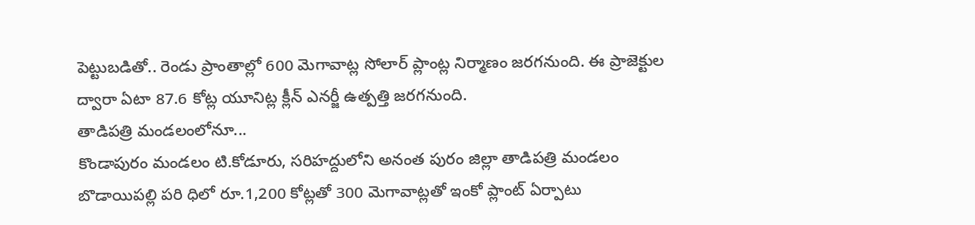పెట్టుబడితో.. రెండు ప్రాంతాల్లో 600 మెగావాట్ల సోలార్ ప్లాంట్ల నిర్మాణం జరగనుంది. ఈ ప్రాజెక్టుల ద్వారా ఏటా 87.6 కోట్ల యూనిట్ల క్లీన్ ఎనర్జీ ఉత్పత్తి జరగనుంది.
తాడిపత్రి మండలంలోనూ...
కొండాపురం మండలం టి.కోడూరు, సరిహద్దులోని అనంత పురం జిల్లా తాడిపత్రి మండలం బొడాయిపల్లి పరి ధిలో రూ.1,200 కోట్లతో 300 మెగావాట్లతో ఇంకో ప్లాంట్ ఏర్పాటు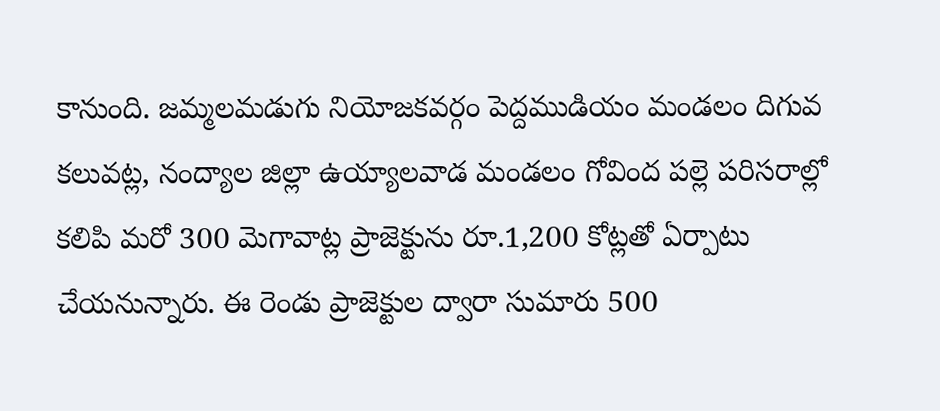కానుంది. జమ్మలమడుగు నియోజకవర్గం పెద్దముడియం మండలం దిగువ కలువట్ల, నంద్యాల జిల్లా ఉయ్యాలవాడ మండలం గోవింద పల్లె పరిసరాల్లో కలిపి మరో 300 మెగావాట్ల ప్రాజెక్టును రూ.1,200 కోట్లతో ఏర్పాటు చేయనున్నారు. ఈ రెండు ప్రాజెక్టుల ద్వారా సుమారు 500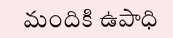మందికి ఉపాధి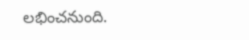లభించనుంది.